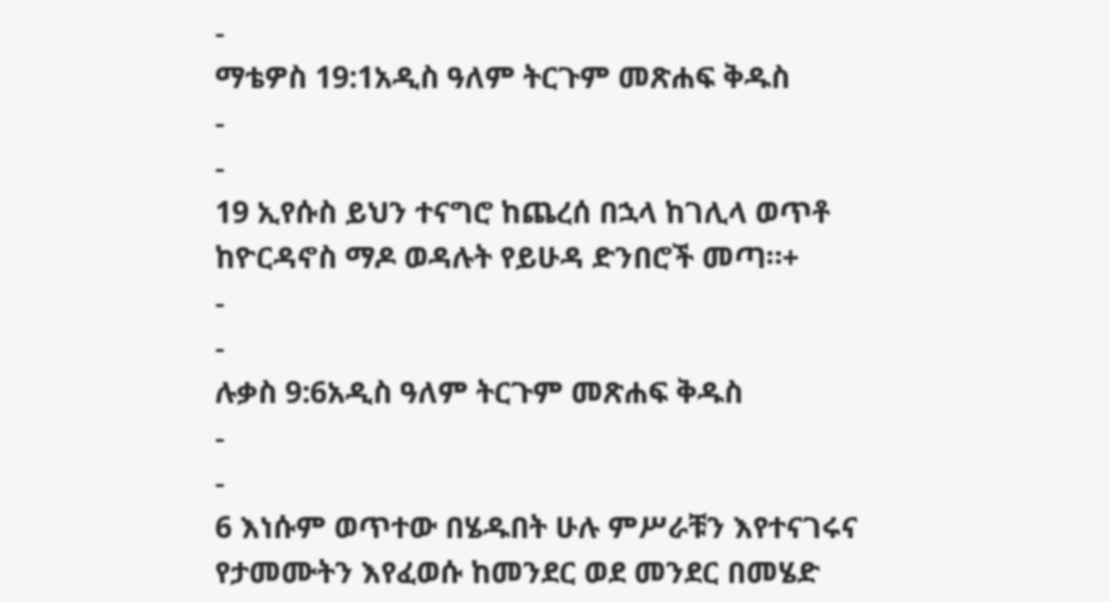-
ማቴዎስ 19:1አዲስ ዓለም ትርጉም መጽሐፍ ቅዱስ
-
-
19 ኢየሱስ ይህን ተናግሮ ከጨረሰ በኋላ ከገሊላ ወጥቶ ከዮርዳኖስ ማዶ ወዳሉት የይሁዳ ድንበሮች መጣ።+
-
-
ሉቃስ 9:6አዲስ ዓለም ትርጉም መጽሐፍ ቅዱስ
-
-
6 እነሱም ወጥተው በሄዱበት ሁሉ ምሥራቹን እየተናገሩና የታመሙትን እየፈወሱ ከመንደር ወደ መንደር በመሄድ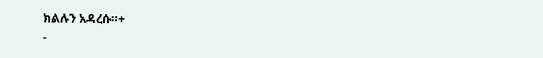ክልሉን አዳረሱ።+
-